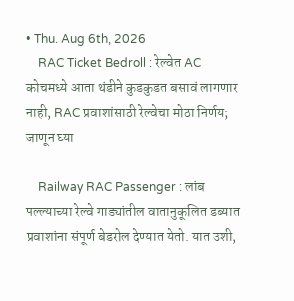• Thu. Aug 6th, 2026
    RAC Ticket Bedroll : रेल्वेत AC कोचमध्ये आता थंडीने कुडकुडत बसावं लागणार नाही, RAC प्रवाशांसाठी रेल्वेचा मोठा निर्णय; जाणून घ्या

    Railway RAC Passenger : लांब पल्ल्याच्या रेल्वे गाड्यांतील वातानुकूलित डब्यात प्रवाशांना संपूर्ण बेडरोल देण्यात येतो. यात उशी,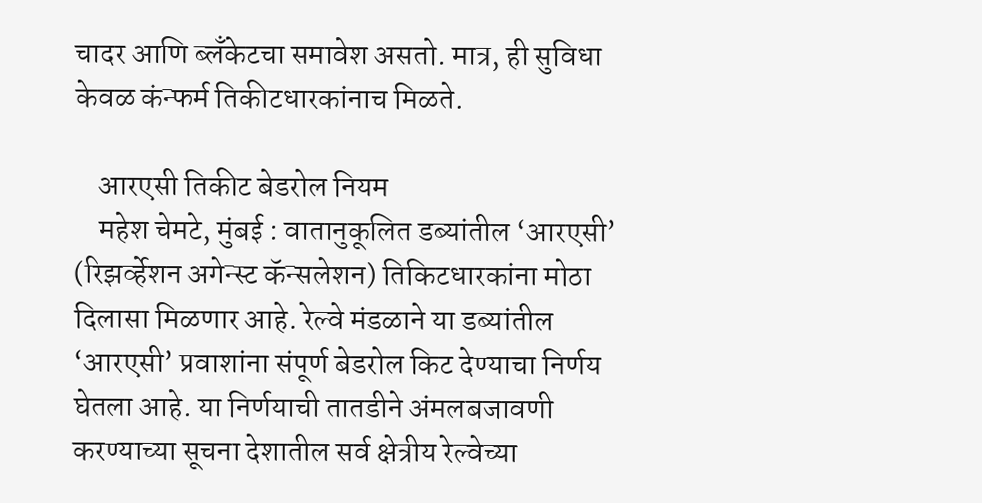चादर आणि ब्लँकेटचा समावेश असतो. मात्र, ही सुविधा केवळ कंन्फर्म तिकीटधारकांनाच मिळते.

    आरएसी तिकीट बेडरोल नियम
    महेश चेमटे, मुंबई : वातानुकूलित डब्यांतील ‘आरएसी’ (रिझर्व्हेशन अगेन्स्ट कॅन्सलेशन) तिकिटधारकांना मोठा दिलासा मिळणार आहे. रेल्वे मंडळाने या डब्यांतील ‘आरएसी’ प्रवाशांना संपूर्ण बेडरोल किट देण्याचा निर्णय घेतला आहे. या निर्णयाची तातडीने अंमलबजावणी करण्याच्या सूचना देशातील सर्व क्षेत्रीय रेल्वेच्या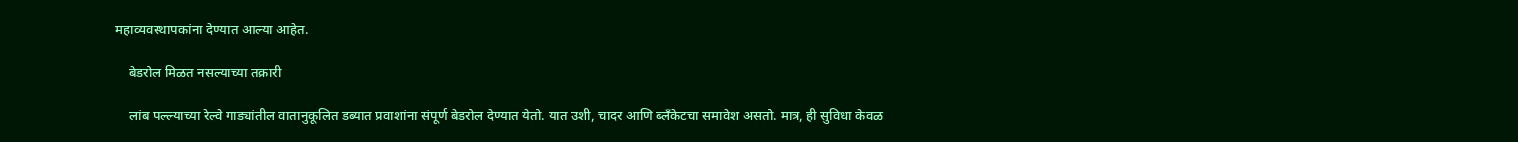महाव्यवस्थापकांना देण्यात आल्या आहेत.

    बेडरोल मिळत नसल्याच्या तक्रारी

    लांब पल्ल्याच्या रेल्वे गाड्यांतील वातानुकूलित डब्यात प्रवाशांना संपूर्ण बेडरोल देण्यात येतो. यात उशी, चादर आणि ब्लँकेटचा समावेश असतो. मात्र, ही सुविधा केवळ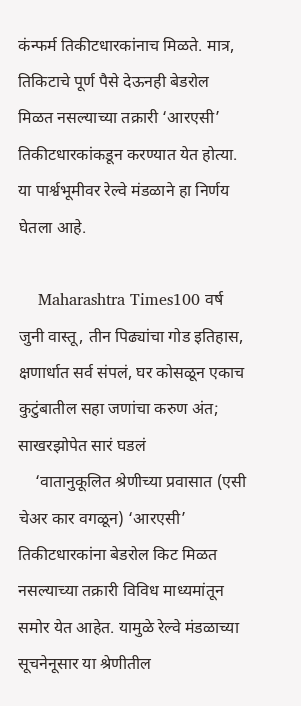कंन्फर्म तिकीटधारकांनाच मिळते. मात्र, तिकिटाचे पूर्ण पैसे देऊनही बेडरोल मिळत नसल्याच्या तक्रारी ‘आरएसी’ तिकीटधारकांकडून करण्यात येत होत्या. या पार्श्वभूमीवर रेल्वे मंडळाने हा निर्णय घेतला आहे.

    Maharashtra Times100 वर्ष जुनी वास्तू, तीन पिढ्यांचा गोड इतिहास, क्षणार्धात सर्व संपलं, घर कोसळून एकाच कुटुंबातील सहा जणांचा करुण अंत; साखरझोपेत सारं घडलं
    ‘वातानुकूलित श्रेणीच्या प्रवासात (एसी चेअर कार वगळून) ‘आरएसी’ तिकीटधारकांना बेडरोल किट मिळत नसल्याच्या तक्रारी विविध माध्यमांतून समोर येत आहेत. यामुळे रेल्वे मंडळाच्या सूचनेनूसार या श्रेणीतील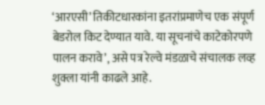‘आरएसी’ तिकीटधारकांना इतरांप्रमाणेच एक संपूर्ण बेडरोल किट देण्यात यावे. या सूचनांचे काटेकोरपणे पालन करावे’, असे पत्र रेल्वे मंडळाचे संचालक लव्ह शुक्ला यांनी काढले आहे.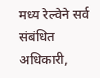मध्य रेल्वेने सर्व संबंधित अधिकारी,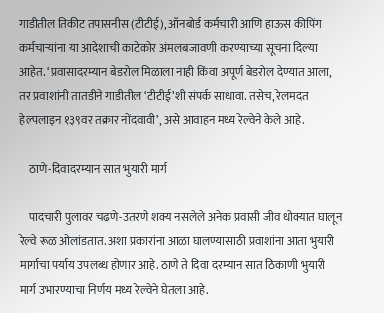गाडीतील तिकीट तपासनीस (टीटीई), ऑनबोर्ड कर्मचारी आणि हाऊस कीपिंग कर्मचाऱ्यांना या आदेशाची काटेकोर अंमलबजावणी करण्याच्या सूचना दिल्या आहेत. ‘प्रवासादरम्यान बेडरोल मिळाला नाही किंवा अपूर्ण बेडरोल देण्यात आला, तर प्रवाशांनी तातडीने गाडीतील ‘टीटीई’शी संपर्क साधावा. तसेच, रेलमदत हेल्पलाइन १३९वर तक्रार नोंदवावी’, असे आवाहन मध्य रेल्वेने केले आहे.

    ठाणे-दिवादरम्यान सात भुयारी मार्ग

    पादचारी पुलावर चढणे-उतरणे शक्य नसलेले अनेक प्रवासी जीव धोक्यात घालून रेल्वे रूळ ओलांडतात. अशा प्रकारांना आळा घालण्यासाठी प्रवाशांना आता भुयारी मार्गाचा पर्याय उपलब्ध होणार आहे. ठाणे ते दिवा दरम्यान सात ठिकाणी भुयारी मार्ग उभारण्याचा निर्णय मध्य रेल्वेने घेतला आहे.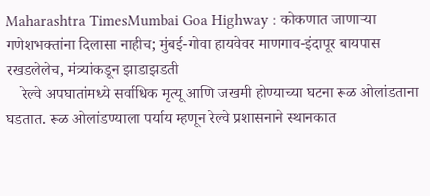Maharashtra TimesMumbai Goa Highway : कोकणात जाणाऱ्या गणेशभक्तांना दिलासा नाहीच; मुंबई-गोवा हायवेवर माणगाव-इंदापूर बायपास रखडलेलेच, मंत्र्यांकडून झाडाझडती
    रेल्वे अपघातांमध्ये सर्वाधिक मृत्यू आणि जखमी होण्याच्या घटना रूळ ओलांडताना घडतात. रूळ ओलांडण्याला पर्याय म्हणून रेल्वे प्रशासनाने स्थानकात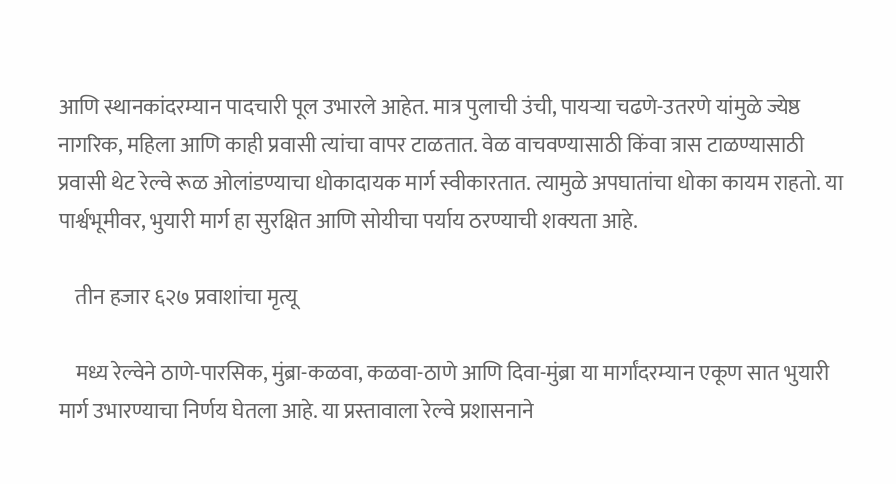आणि स्थानकांदरम्यान पादचारी पूल उभारले आहेत. मात्र पुलाची उंची, पायऱ्या चढणे-उतरणे यांमुळे ज्येष्ठ नागरिक, महिला आणि काही प्रवासी त्यांचा वापर टाळतात. वेळ वाचवण्यासाठी किंवा त्रास टाळण्यासाठी प्रवासी थेट रेल्वे रूळ ओलांडण्याचा धोकादायक मार्ग स्वीकारतात. त्यामुळे अपघातांचा धोका कायम राहतो. या पार्श्वभूमीवर, भुयारी मार्ग हा सुरक्षित आणि सोयीचा पर्याय ठरण्याची शक्यता आहे.

    तीन हजार ६२७ प्रवाशांचा मृत्यू

    मध्य रेल्वेने ठाणे-पारसिक, मुंब्रा-कळवा, कळवा-ठाणे आणि दिवा-मुंब्रा या मार्गांदरम्यान एकूण सात भुयारी मार्ग उभारण्याचा निर्णय घेतला आहे. या प्रस्तावाला रेल्वे प्रशासनाने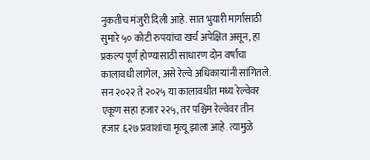नुकतीच मंजुरी दिली आहे. सात भुयारी मार्गांसाठी सुमारे ५० कोटी रुपयांचा खर्च अपेक्षित असून, हा प्रकल्प पूर्ण होण्यासाठी साधारण दोन वर्षांचा कालावधी लागेल, असे रेल्वे अधिकाऱ्यांनी सांगितले. सन २०२२ ते २०२५ या कालावधीत मध्य रेल्वेवर एकूण सहा हजार २२५, तर पश्चिम रेल्वेवर तीन हजार ६२७ प्रवाशांचा मृत्यू झाला आहे. त्यामुळे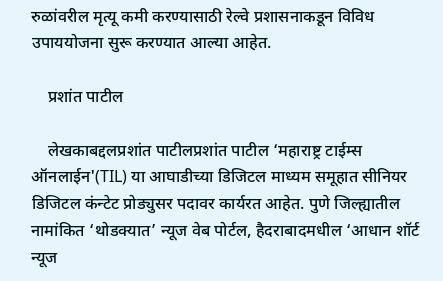रुळांवरील मृत्यू कमी करण्यासाठी रेल्वे प्रशासनाकडून विविध उपाययोजना सुरू करण्यात आल्या आहेत.

    प्रशांत पाटील

    लेखकाबद्दलप्रशांत पाटीलप्रशांत पाटील ‘महाराष्ट्र टाईम्स ऑनलाईन'(TIL) या आघाडीच्या डिजिटल माध्यम समूहात सीनियर डिजिटल कंन्टेट प्रोड्युसर पदावर कार्यरत आहेत. पुणे जिल्ह्यातील नामांकित ‘थोडक्यात’ न्यूज वेब पोर्टल, हैदराबादमधील ‘आधान शॉर्ट न्यूज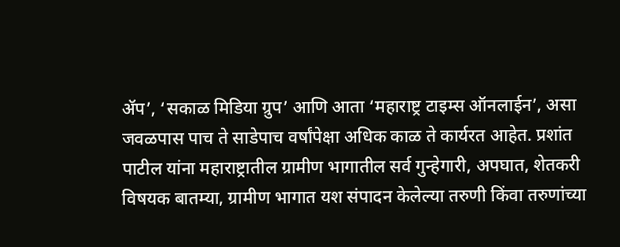ॲप’, ‘सकाळ मिडिया ग्रुप’ आणि आता ‘महाराष्ट्र टाइम्स ऑनलाईन’, असा जवळपास पाच ते साडेपाच वर्षांपेक्षा अधिक काळ ते कार्यरत आहेत. प्रशांत पाटील यांना महाराष्ट्रातील ग्रामीण भागातील सर्व गुन्हेगारी, अपघात, शेतकरी विषयक बातम्या, ग्रामीण भागात यश संपादन केलेल्या तरुणी किंवा तरुणांच्या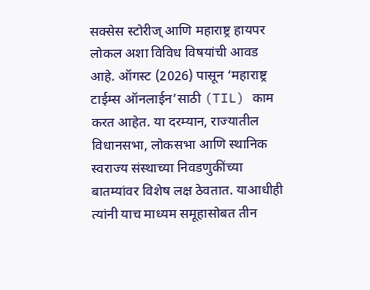सक्सेस स्टोरीज् आणि महाराष्ट्र हायपर लोकल अशा विविध विषयांची आवड आहे. ऑगस्ट (2026) पासून ‘महाराष्ट्र टाईम्स ऑनलाईन’साठी (TIL) काम करत आहेत. या दरम्यान, राज्यातील विधानसभा, लोकसभा आणि स्थानिक स्वराज्य संस्थाच्या निवडणुकींच्या बातम्यांवर विशेष लक्ष ठेवतात. याआधीही त्यांनी याच माध्यम समूहासोबत तीन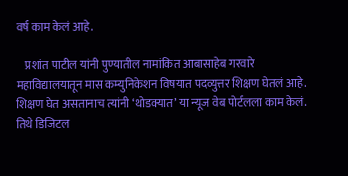वर्ष काम केलं आहे.

    प्रशांत पाटील यांनी पुण्यातील नामांकित आबासाहेब गरवारे महाविद्यालयातून मास कम्युनिकेशन विषयात पदव्युत्तर शिक्षण घेतलं आहे. शिक्षण घेत असतानाच त्यांनी ‘थोडक्यात’ या न्यूज वेब पोर्टलला काम केलं. तिथे डिजिटल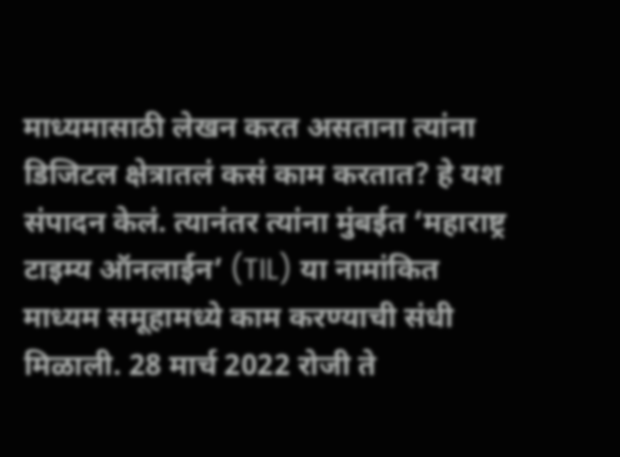माध्यमासाठी लेखन करत असताना त्यांना डिजिटल क्षेत्रातलं कसं काम करतात? हे यश संपादन केलं. त्यानंतर त्यांना मुंबईत ‘महाराष्ट्र टाइम्य ऑनलाईन’ (TIL) या नामांकित माध्यम समूहामध्ये काम करण्याची संधी मिळाली. 28 मार्च 2022 रोजी ते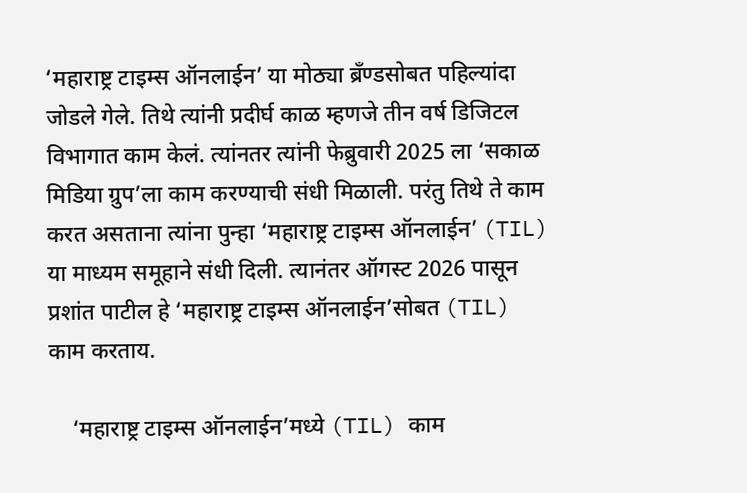‘महाराष्ट्र टाइम्स ऑनलाईन’ या मोठ्या ब्रँण्डसोबत पहिल्यांदा जोडले गेले. तिथे त्यांनी प्रदीर्घ काळ म्हणजे तीन वर्ष डिजिटल विभागात काम केलं. त्यांनतर त्यांनी फेब्रुवारी 2025 ला ‘सकाळ मिडिया ग्रुप’ला काम करण्याची संधी मिळाली. परंतु तिथे ते काम करत असताना त्यांना पुन्हा ‘महाराष्ट्र टाइम्स ऑनलाईन’ (TIL) या माध्यम समूहाने संधी दिली. त्यानंतर ऑगस्ट 2026 पासून प्रशांत पाटील हे ‘महाराष्ट्र टाइम्स ऑनलाईन’सोबत (TIL) काम करताय.

    ‘महाराष्ट्र टाइम्स ऑनलाईन’मध्ये (TIL) काम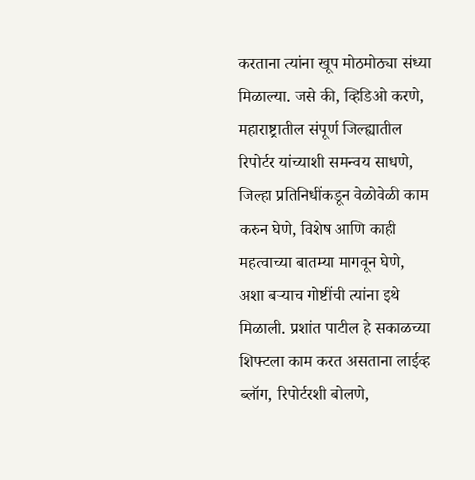करताना त्यांना खूप मोठमोठ्या संध्या मिळाल्या. जसे की, व्हिडिओ करणे, महाराष्ट्रातील संपूर्ण जिल्ह्यातील रिपोर्टर यांच्याशी समन्वय साधणे, जिल्हा प्रतिनिधींकडून वेळोवेळी काम करुन घेणे, विशेष आणि काही महत्वाच्या बातम्या मागवून घेणे, अशा बऱ्याच गोष्टींची त्यांना इथे मिळाली. प्रशांत पाटील हे सकाळच्या शिफ्टला काम करत असताना लाईव्ह ब्लॉग, रिपोर्टरशी बोलणे,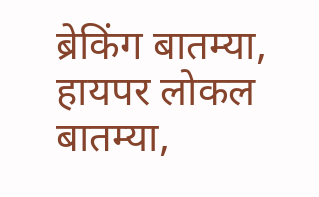ब्रेकिंग बातम्या, हायपर लोकल बातम्या,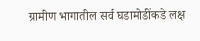ग्रामीण भागातील सर्व घडामोडींकडे लक्ष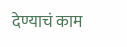देण्याचं काम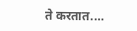ते करतात.…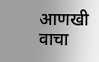आणखी वाचा